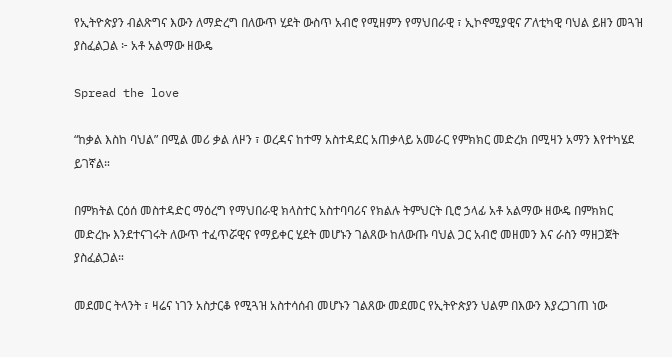የኢትዮጵያን ብልጽግና እውን ለማድረግ በለውጥ ሂደት ውስጥ አብሮ የሚዘምን የማህበራዊ ፣ ኢኮኖሚያዊና ፖለቲካዊ ባህል ይዘን መጓዝ ያስፈልጋል ፦ አቶ አልማው ዘውዴ

Spread the love

“ከቃል እስከ ባህል” በሚል መሪ ቃል ለዞን ፣ ወረዳና ከተማ አስተዳደር አጠቃላይ አመራር የምክክር መድረክ በሚዛን አማን እየተካሄደ ይገኛል።

በምክትል ርዕሰ መስተዳድር ማዕረግ የማህበራዊ ክላስተር አስተባባሪና የክልሉ ትምህርት ቢሮ ኃላፊ አቶ አልማው ዘውዴ በምክክር መድረኩ እንደተናገሩት ለውጥ ተፈጥሯዊና የማይቀር ሂደት መሆኑን ገልጸው ከለውጡ ባህል ጋር አብሮ መዘመን እና ራስን ማዘጋጀት ያስፈልጋል።

መደመር ትላንት ፣ ዛሬና ነገን አስታርቆ የሚጓዝ አስተሳሰብ መሆኑን ገልጸው መደመር የኢትዮጵያን ህልም በእውን እያረጋገጠ ነው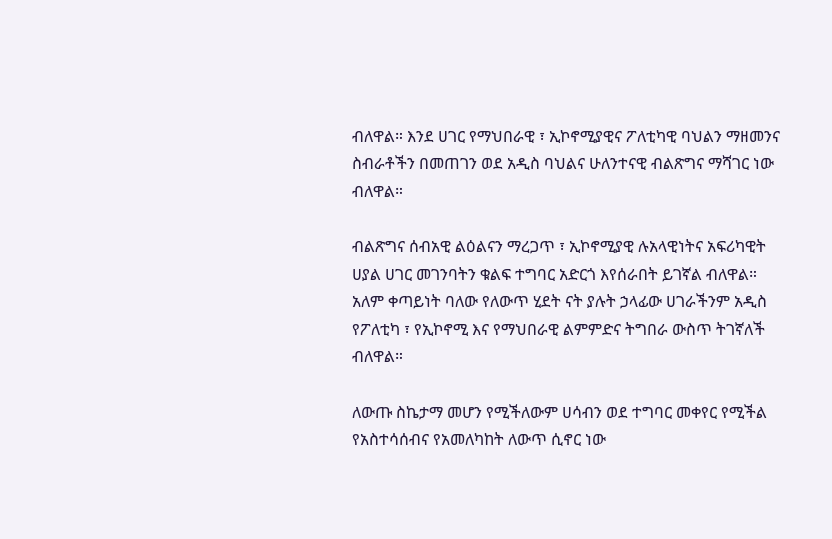ብለዋል። እንደ ሀገር የማህበራዊ ፣ ኢኮኖሚያዊና ፖለቲካዊ ባህልን ማዘመንና ስብራቶችን በመጠገን ወደ አዲስ ባህልና ሁለንተናዊ ብልጽግና ማሻገር ነው ብለዋል።

ብልጽግና ሰብአዊ ልዕልናን ማረጋጥ ፣ ኢኮኖሚያዊ ሉአላዊነትና አፍሪካዊት ሀያል ሀገር መገንባትን ቁልፍ ተግባር አድርጎ እየሰራበት ይገኛል ብለዋል። አለም ቀጣይነት ባለው የለውጥ ሂደት ናት ያሉት ኃላፊው ሀገራችንም አዲስ የፖለቲካ ፣ የኢኮኖሚ እና የማህበራዊ ልምምድና ትግበራ ውስጥ ትገኛለች ብለዋል።

ለውጡ ስኬታማ መሆን የሚችለውም ሀሳብን ወደ ተግባር መቀየር የሚችል የአስተሳሰብና የአመለካከት ለውጥ ሲኖር ነው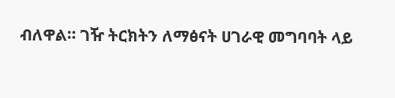ብለዋል። ገዥ ትርክትን ለማፅናት ሀገራዊ መግባባት ላይ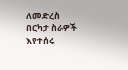ለመድረስ በርካታ ስራዎች እየተሰሩ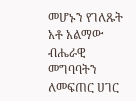መሆኑን የገለጹት አቶ አልማው ብሔራዊ መግባባትን ለመፍጠር ሀገር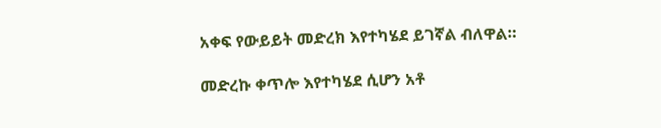አቀፍ የውይይት መድረክ እየተካሄደ ይገኛል ብለዋል።

መድረኩ ቀጥሎ እየተካሄደ ሲሆን አቶ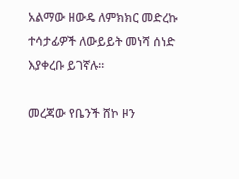አልማው ዘውዴ ለምክክር መድረኩ ተሳታፊዎች ለውይይት መነሻ ሰነድ እያቀረቡ ይገኛሉ።

መረጃው የቤንች ሸኮ ዞን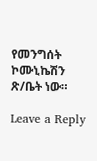የመንግሰት ኮሙኒኬሽን ጽ/ቤት ነው።

Leave a Reply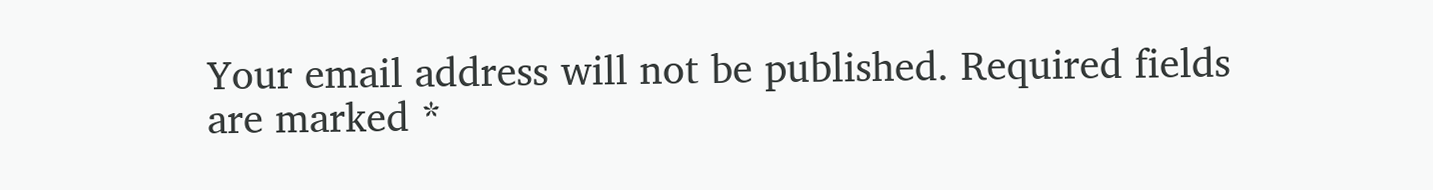Your email address will not be published. Required fields are marked *